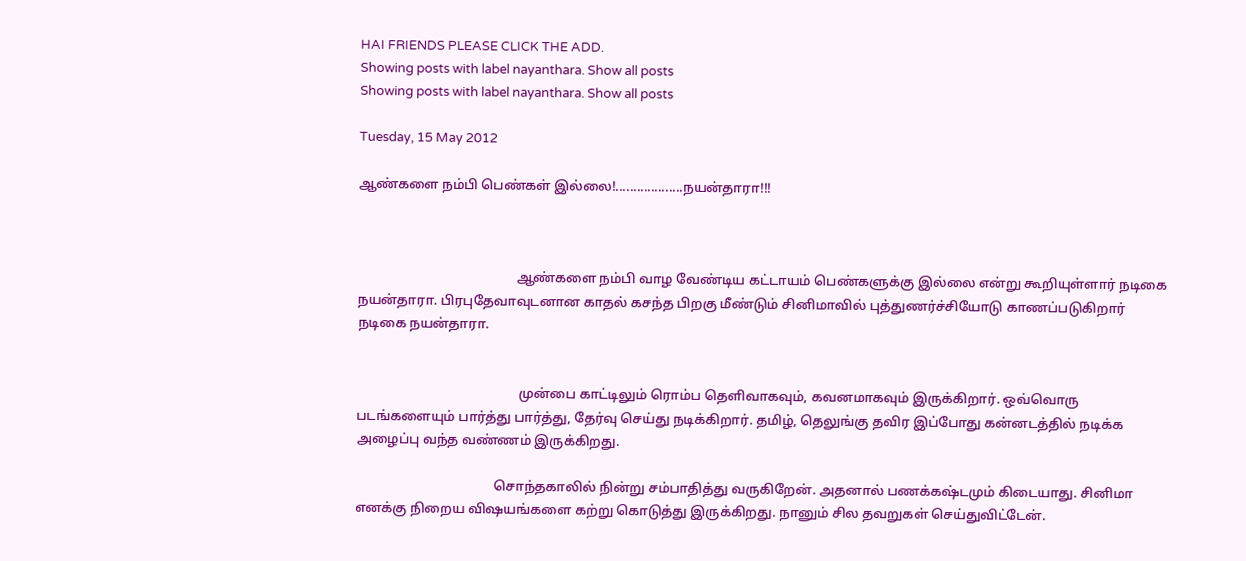HAI FRIENDS PLEASE CLICK THE ADD.
Showing posts with label nayanthara. Show all posts
Showing posts with label nayanthara. Show all posts

Tuesday, 15 May 2012

ஆண்களை நம்பி பெண்கள் இல்லை!...................நயன்தாரா!!!



                                               ஆண்‌களை நம்பி வாழ வேண்டிய கட்டாயம் பெண்களுக்கு இல்லை என்று கூறியுள்ளார் நடிகை நயன்தாரா. பிரபுதேவாவுடனான காதல் கசந்த பிறகு மீண்டும் சினிமாவில் புத்துணர்ச்சியோடு காணப்படுகிறார் நடிகை நயன்தாரா.


                                                முன்பை காட்டிலும் ரொம்ப தெளிவாகவும், கவனமாகவும் இருக்கிறார். ஒவ்வொரு படங்களையும் பார்த்து பார்த்து, தேர்வு செய்து நடிக்கிறார். தமிழ், தெலுங்கு தவிர இப்போது கன்னடத்தில் நடிக்க அழைப்பு வந்த வண்ணம் இருக்கிறது.

                                         சொந்தகாலில் நின்று சம்பாதித்து வருகிறேன். அதனால் பணக்கஷ்டமும் கிடையாது. சினிமா எனக்கு நிறைய விஷயங்களை கற்று கொடுத்து இருக்கிறது. நானும் சில தவறுகள் செய்துவிட்டேன்.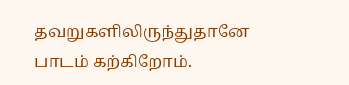தவறுகளிலிருந்துதானே பாடம் கற்கிறோம்.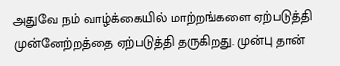அதுவே நம் வாழ்க்கையில் மாற்றங்களை ஏற்படுத்தி முன்னேற்றத்தை ஏற்படுத்தி தருகிறது. முன்பு தான்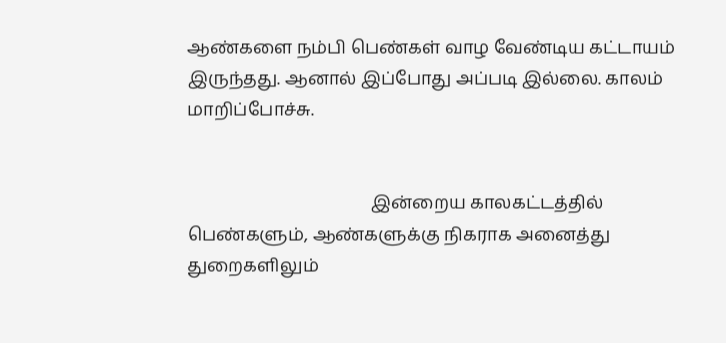ஆண்களை நம்பி பெண்கள் வாழ வேண்டிய கட்டாயம் இருந்தது. ஆனால் இப்போது அப்படி இல்லை. காலம் மாறிப்போச்சு.


                                          இன்றைய காலகட்டத்தில் பெண்களும், ஆண்களுக்கு நிகராக அனைத்து துறைகளிலும்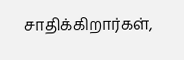சாதிக்கிறார்கள்,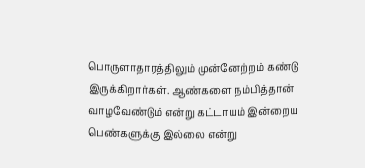பொருளாதாரத்திலும் முன்னேற்றம் கண்டு இருக்கிறார்கள். ஆண்களை நம்பித்தான் வாழவேண்டும் என்று கட்டாயம் இன்றைய பெண்களுக்கு இ‌ல்லை என்று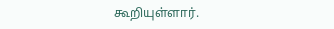கூறியுள்ளார்.